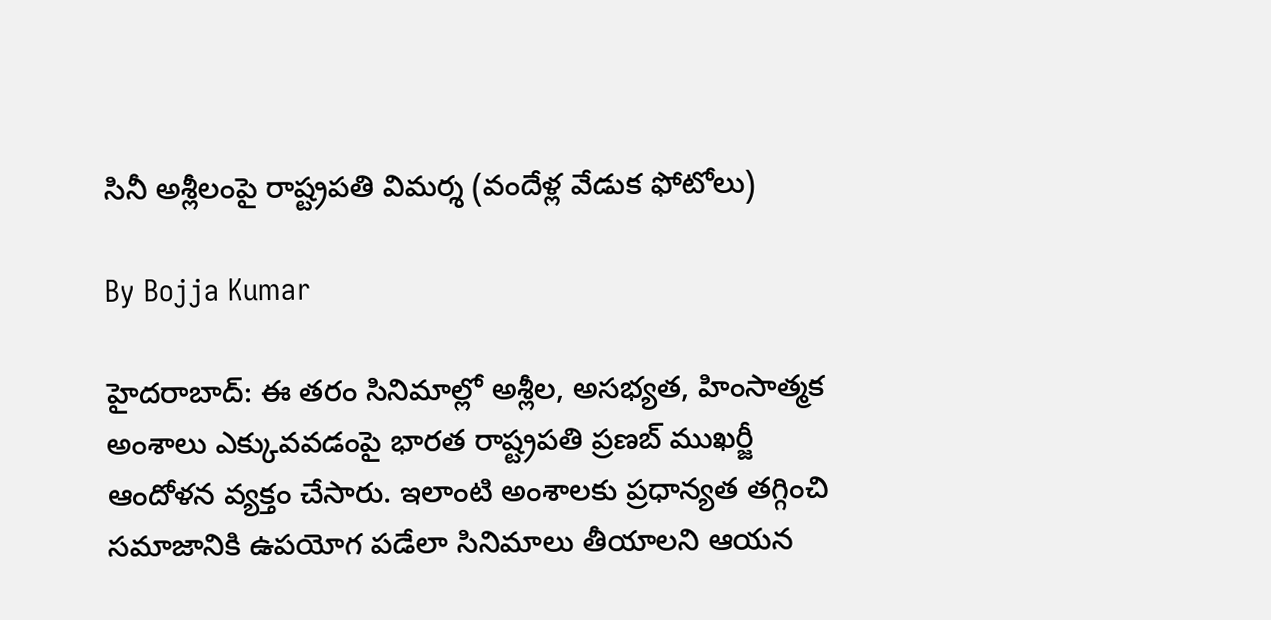సినీ అశ్లీలంపై రాష్ట్రపతి విమర్శ (వందేళ్ల వేడుక ఫోటోలు)

By Bojja Kumar

హైదరాబాద్: ఈ తరం సినిమాల్లో అశ్లీల, అసభ్యత, హింసాత్మక అంశాలు ఎక్కువవడంపై భారత రాష్ట్రపతి ప్రణబ్ ముఖర్జీ ఆందోళన వ్యక్తం చేసారు. ఇలాంటి అంశాలకు ప్రధాన్యత తగ్గించి సమాజానికి ఉపయోగ పడేలా సినిమాలు తీయాలని ఆయన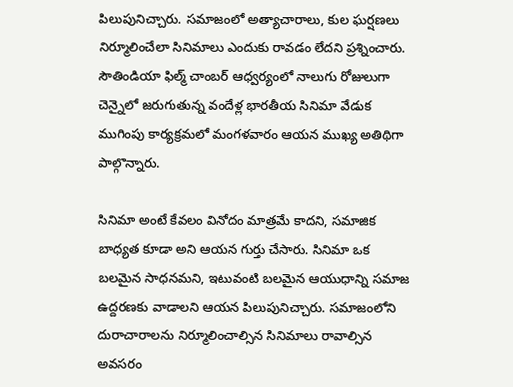పిలుపునిచ్చారు. సమాజంలో అత్యాచారాలు, కుల ఘర్షణలు నిర్మూలించేలా సినిమాలు ఎందుకు రావడం లేదని ప్రశ్నించారు. సౌతిండియా ఫిల్మ్ చాంబర్ ఆధ్వర్యంలో నాలుగు రోజులుగా చెన్నైలో జరుగుతున్న వందేళ్ల భారతీయ సినిమా వేడుక ముగింపు కార్యక్రమలో మంగళవారం ఆయన ముఖ్య అతిథిగా పాల్గొన్నారు.

సినిమా అంటే కేవలం వినోదం మాత్రమే కాదని, సమాజిక బాధ్యత కూడా అని ఆయన గుర్తు చేసారు. సినిమా ఒక బలమైన సాధనమని, ఇటువంటి బలమైన ఆయుధాన్ని సమాజ ఉద్దరణకు వాడాలని ఆయన పిలుపునిచ్చారు. సమాజంలోని దురాచారాలను నిర్మూలించాల్సిన సినిమాలు రావాల్సిన అవసరం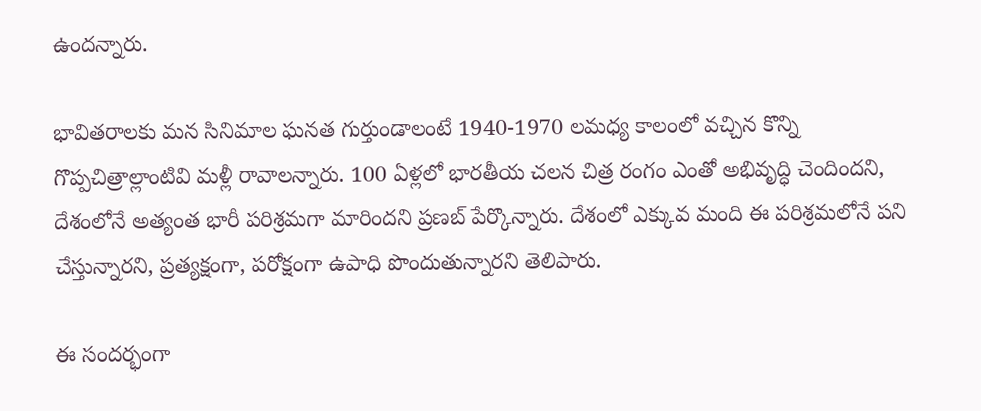ఉందన్నారు.

భావితరాలకు మన సినిమాల ఘనత గుర్తుండాలంటే 1940-1970 లమధ్య కాలంలో వచ్చిన కొన్ని గొప్పచిత్రాల్లాంటివి మళ్లీ రావాలన్నారు. 100 ఏళ్లలో భారతీయ చలన చిత్ర రంగం ఎంతో అభివృద్ధి చెందిందని, దేశంలోనే అత్యంత భారీ పరిశ్రమగా మారిందని ప్రణబ్ పేర్కొన్నారు. దేశంలో ఎక్కువ మంది ఈ పరిశ్రమలోనే పని చేస్తున్నారని, ప్రత్యక్షంగా, పరోక్షంగా ఉపాధి పొందుతున్నారని తెలిపారు.

ఈ సందర్భంగా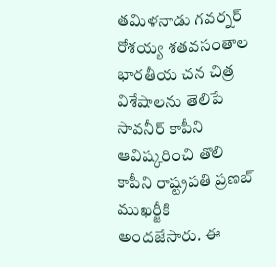తమిళనాడు గవర్నర్ రోశయ్య శతవసంతాల భారతీయ చన చిత్ర విశేషాలను తెలిపే సావనీర్ కాపీని ఆవిష్కరించి తొలి కాపీని రాష్ట్రపతి ప్రణబ్ ముఖర్జీకి అందజేసారు. ఈ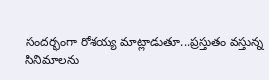సందర్భంగా రోశయ్య మాట్లాడుతూ...ప్రస్తుతం వస్తున్న సినిమాలను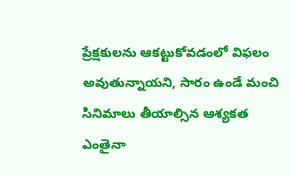ప్రేక్షకులను ఆకట్టుకోవడంలో విఫలం అవుతున్నాయని, సారం ఉండే మంచి సినిమాలు తీయాల్సిన ఆశ్యకత ఎంతైనా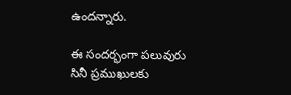ఉందన్నారు.

ఈ సందర్భంగా పలువురు సినీ ప్రముఖులకు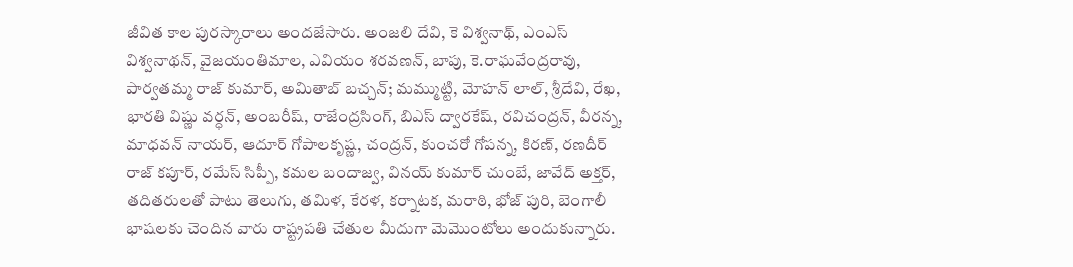జీవిత కాల పురస్కారాలు అందజేసారు. అంజలి దేవి, కె విశ్వనాథ్, ఎంఎస్ విశ్వనాథన్, వైజయంతిమాల, ఎవియం శరవణన్, బాపు, కె.రాఘవేంద్రరావు, పార్వతమ్మ రాజ్ కుమార్, అమితాబ్ బచ్చన్; మమ్ముట్టి, మోహన్ లాల్, శ్రీదేవి, రేఖ, భారతి విష్ణు వర్ధన్, అంబరీష్, రాజేంద్రసింగ్, బిఎస్ ద్వారకేష్, రవిచంద్రన్, వీరన్న, మాధవన్ నాయర్, ఆదూర్ గోపాలకృష్ణ, చంద్రన్, కుంచరో గోపన్న, కిరణ్, రణదీర్ రాజ్ కపూర్, రమేస్ సిప్పీ, కమల బందాజ్వ, వినయ్ కుమార్ చుంబే, జావేద్ అక్తర్, తదితరులతో పాటు తెలుగు, తమిళ, కేరళ, కర్నాటక, మరాఠి, భోజ్ పురి, బెంగాలీ భాషలకు చెందిన వారు రాష్ట్రపతి చేతుల మీదుగా మెమొంటోలు అందుకున్నారు.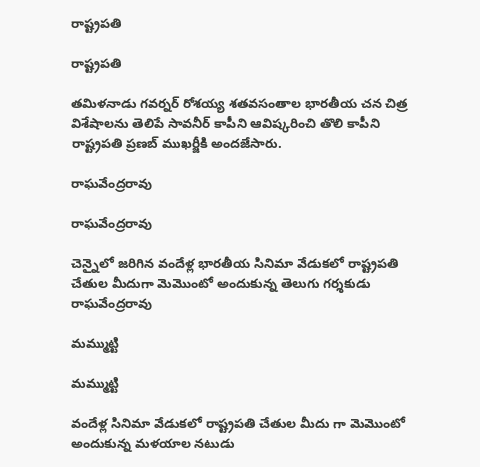రాష్ట్రపతి

రాష్ట్రపతి

తమిళనాడు గవర్నర్ రోశయ్య శతవసంతాల భారతీయ చన చిత్ర విశేషాలను తెలిపే సావనీర్ కాపీని ఆవిష్కరించి తొలి కాపీని రాష్ట్రపతి ప్రణబ్ ముఖర్జీకి అందజేసారు.

రాఘవేంద్రరావు

రాఘవేంద్రరావు

చెన్నైలో జరిగిన వందేళ్ల భారతీయ సినిమా వేడుకలో రాష్ట్రపతి చేతుల మీదుగా మెమొంటో అందుకున్న తెలుగు గర్శకుడు రాఘవేంద్రరావు

మమ్ముట్టి

మమ్ముట్టి

వందేళ్ల సినిమా వేడుకలో రాష్ట్రపతి చేతుల మీదు గా మెమొంటో అందుకున్న మళయాల నటుడు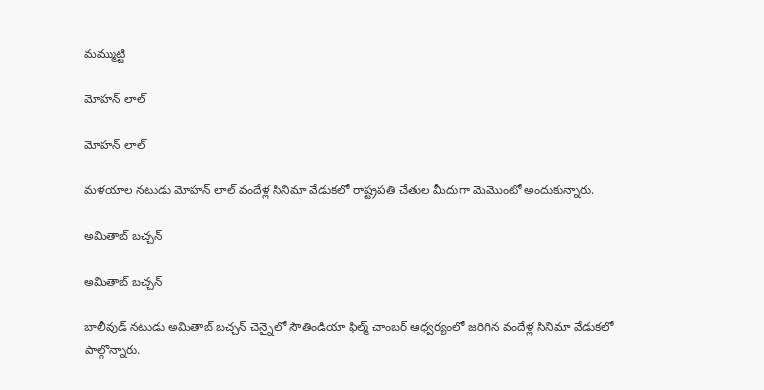మమ్ముట్టి

మోహన్ లాల్

మోహన్ లాల్

మళయాల నటుడు మోహన్ లాల్ వందేళ్ల సినిమా వేడుకలో రాష్ట్రపతి చేతుల మీదుగా మెమొంటో అందుకున్నారు.

అమితాబ్ బచ్చన్

అమితాబ్ బచ్చన్

బాలీవుడ్ నటుడు అమితాబ్ బచ్చన్ చెన్నైలో సౌతిండియా ఫిల్మ్ చాంబర్ ఆధ్వర్యంలో జరిగిన వందేళ్ల సినిమా వేడుకలో పాల్గొన్నారు.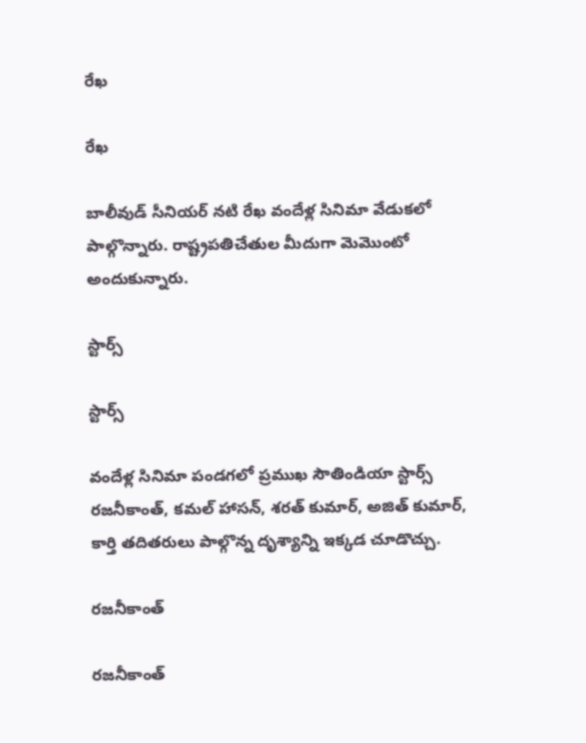రేఖ

రేఖ

బాలీవుడ్ సీనియర్ నటి రేఖ వందేళ్ల సినిమా వేడుకలో పాల్గొన్నారు. రాష్ట్రపతిచేతుల మీదుగా మెమొంటో అందుకున్నారు.

స్టార్స్

స్టార్స్

వందేళ్ల సినిమా పండగలో ప్రముఖ సౌతిండియా స్టార్స్ రజనీకాంత్, కమల్ హాసన్, శరత్ కుమార్, అజిత్ కుమార్, కార్తి తదితరులు పాల్గొన్న దృశ్యాన్ని ఇక్కడ చూడొచ్చు.

రజనీకాంత్

రజనీకాంత్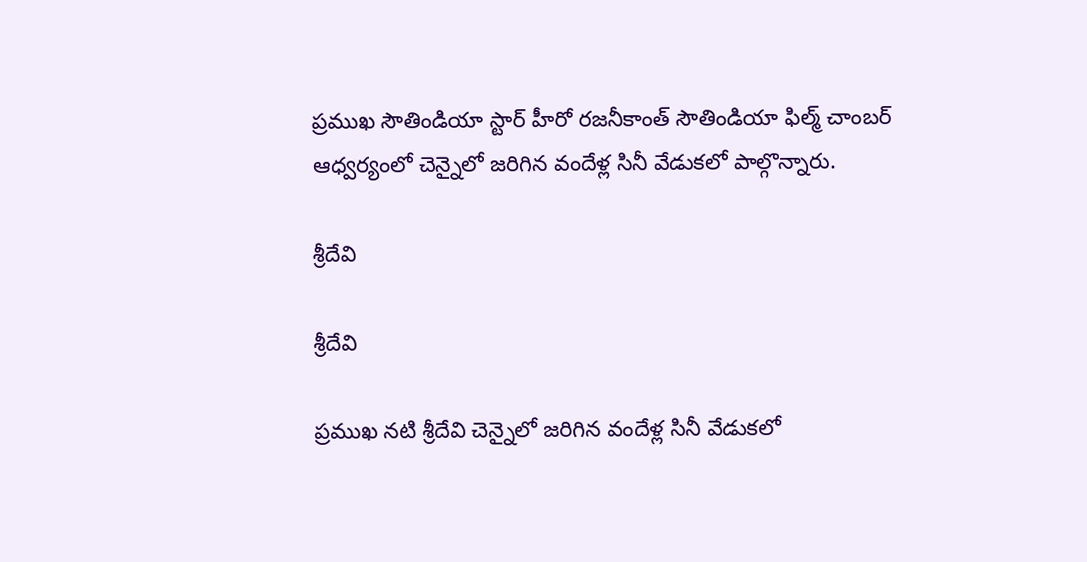ప్రముఖ సౌతిండియా స్టార్ హీరో రజనీకాంత్ సౌతిండియా ఫిల్మ్ చాంబర్ ఆధ్వర్యంలో చెన్నైలో జరిగిన వందేళ్ల సినీ వేడుకలో పాల్గొన్నారు.

శ్రీదేవి

శ్రీదేవి

ప్రముఖ నటి శ్రీదేవి చెన్నైలో జరిగిన వందేళ్ల సినీ వేడుకలో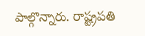పాల్గొన్నారు. రాష్ట్రపతి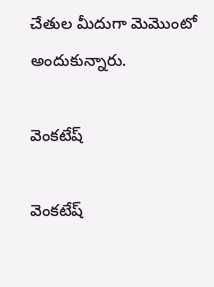చేతుల మీదుగా మెమొంటో అందుకున్నారు.

వెంకటేష్

వెంకటేష్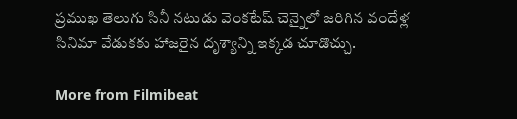ప్రముఖ తెలుగు సినీ నటుడు వెంకటేష్ చెన్నైలో జరిగిన వందేళ్ల సినిమా వేడుకకు హాజరైన దృశ్యాన్ని ఇక్కడ చూడొచ్చు.

More from Filmibeat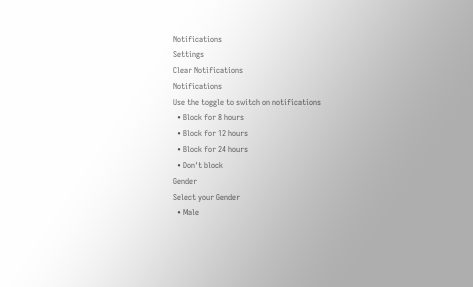Notifications
Settings
Clear Notifications
Notifications
Use the toggle to switch on notifications
  • Block for 8 hours
  • Block for 12 hours
  • Block for 24 hours
  • Don't block
Gender
Select your Gender
  • Male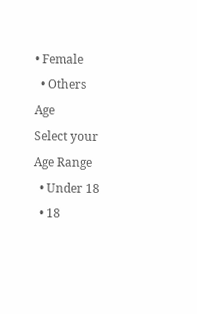• Female
  • Others
Age
Select your Age Range
  • Under 18
  • 18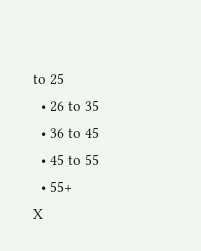to 25
  • 26 to 35
  • 36 to 45
  • 45 to 55
  • 55+
X